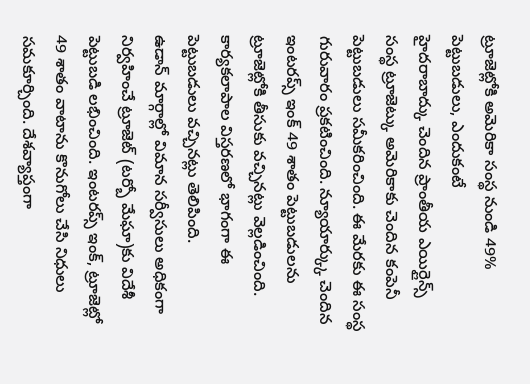ట్రూజెట్లోకి అమెరికా సంస్థ నుండి 49% పెట్టుబడులు, ఎందుకంటే
హైదరాబాద్కు చెందిన ప్రాంతీయ ఎయిర్లైన్స్ సంస్థ ట్రూజెట్కు అమెరికాకు చెందిన కంపెనీ పెట్టుబడులు సమీకరించింది. ఈ మేరకు ఈ సంస్థ గురువారం ప్రకటించింది. న్యూయార్క్కు చెందిన ఇంటరప్స్ ఇంక్ 49 శాతం పెట్టుబడులను ట్రూజెట్లోకి తీసుకు వచ్చినట్లు వెల్లడించింది. కార్యకలాపాల విస్తరణలో భాగంగా ఈ పెట్టుబడులు వచ్చినట్లు తెలిపింది.
ఉడాన్ మార్గాల్లో విమాన సర్వీసులు అధికంగా నిర్వహించే ట్రూజెట్ (టర్బో మేఘా)కు విదేశీ పెట్టుబడి లభించింది. ఇంటరప్స్ ఇంక్, ట్రూజెట్లో 49 శాతం వాటాను కొనుగోలు చేసి నిధులు సమకూర్చింది. దేశవ్యాప్తంగా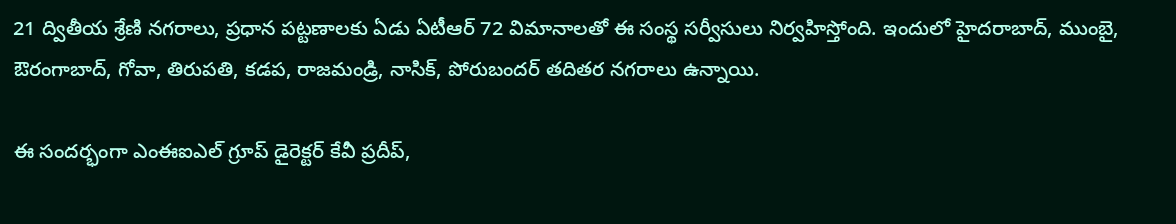21 ద్వితీయ శ్రేణి నగరాలు, ప్రధాన పట్టణాలకు ఏడు ఏటీఆర్ 72 విమానాలతో ఈ సంస్థ సర్వీసులు నిర్వహిస్తోంది. ఇందులో హైదరాబాద్, ముంబై, ఔరంగాబాద్, గోవా, తిరుపతి, కడప, రాజమండ్రి, నాసిక్, పోరుబందర్ తదితర నగరాలు ఉన్నాయి.

ఈ సందర్భంగా ఎంఈఐఎల్ గ్రూప్ డైరెక్టర్ కేవీ ప్రదీప్,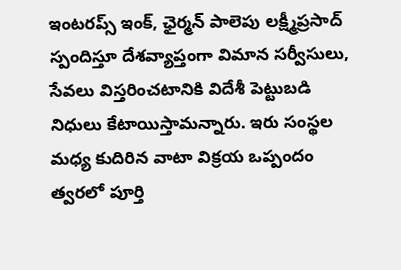ఇంటరప్స్ ఇంక్, ఛైర్మన్ పాలెపు లక్ష్మీప్రసాద్ స్పందిస్తూ దేశవ్యాప్తంగా విమాన సర్వీసులు, సేవలు విస్తరించటానికి విదేశీ పెట్టుబడి నిధులు కేటాయిస్తామన్నారు. ఇరు సంస్థల మధ్య కుదిరిన వాటా విక్రయ ఒప్పందం త్వరలో పూర్తి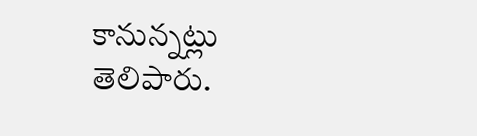కానున్నట్లు తెలిపారు.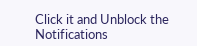Click it and Unblock the Notifications